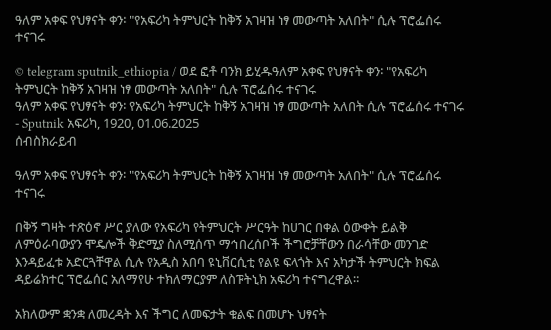ዓለም አቀፍ የህፃናት ቀን፡ "የአፍሪካ ትምህርት ከቅኝ አገዛዝ ነፃ መውጣት አለበት" ሲሉ ፕሮፌሰሩ ተናገሩ

© telegram sputnik_ethiopia / ወደ ፎቶ ባንክ ይሂዱዓለም አቀፍ የህፃናት ቀን፡ "የአፍሪካ ትምህርት ከቅኝ አገዛዝ ነፃ መውጣት አለበት" ሲሉ ፕሮፌሰሩ ተናገሩ
ዓለም አቀፍ የህፃናት ቀን፡ የአፍሪካ ትምህርት ከቅኝ አገዛዝ ነፃ መውጣት አለበት ሲሉ ፕሮፌሰሩ ተናገሩ - Sputnik አፍሪካ, 1920, 01.06.2025
ሰብስክራይብ

ዓለም አቀፍ የህፃናት ቀን፡ "የአፍሪካ ትምህርት ከቅኝ አገዛዝ ነፃ መውጣት አለበት" ሲሉ ፕሮፌሰሩ ተናገሩ

በቅኝ ግዛት ተጽዕኖ ሥር ያለው የአፍሪካ የትምህርት ሥርዓት ከሀገር በቀል ዕውቀት ይልቅ ለምዕራባውያን ሞዴሎች ቅድሚያ ስለሚሰጥ ማኅበረሰቦች ችግሮቻቸውን በራሳቸው መንገድ እንዳይፈቱ አድርጓቸዋል ሲሉ የአዲስ አበባ ዩኒቨርሲቲ የልዩ ፍላጎት እና አካታች ትምህርት ክፍል ዳይሬክተር ፕሮፌሰር አለማየሁ ተክለማርያም ለስፑትኒክ አፍሪካ ተናግረዋል።

አክለውም ቋንቋ ለመረዳት እና ችግር ለመፍታት ቁልፍ በመሆኑ ህፃናት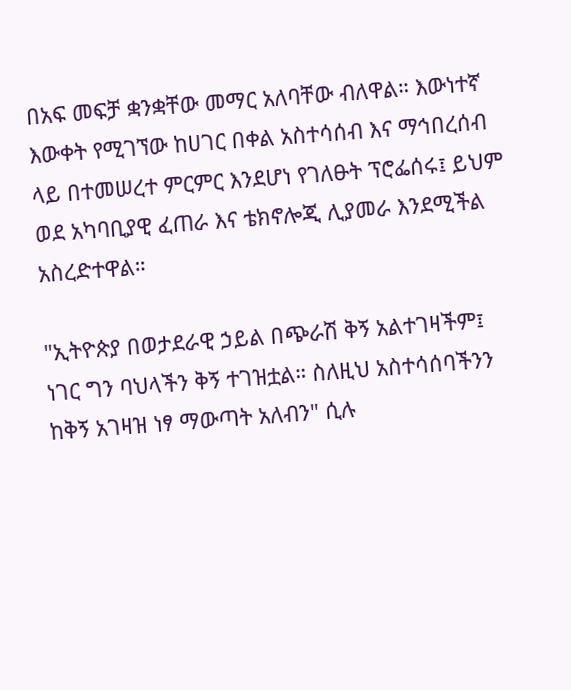በአፍ መፍቻ ቋንቋቸው መማር አለባቸው ብለዋል። እውነተኛ እውቀት የሚገኘው ከሀገር በቀል አስተሳሰብ እና ማኅበረሰብ ላይ በተመሠረተ ምርምር እንደሆነ የገለፁት ፕሮፌሰሩ፤ ይህም ወደ አካባቢያዊ ፈጠራ እና ቴክኖሎጂ ሊያመራ እንደሚችል አስረድተዋል።

"ኢትዮጵያ በወታደራዊ ኃይል በጭራሽ ቅኝ አልተገዛችም፤ ነገር ግን ባህላችን ቅኝ ተገዝቷል። ስለዚህ አስተሳሰባችንን ከቅኝ አገዛዝ ነፃ ማውጣት አለብን" ሲሉ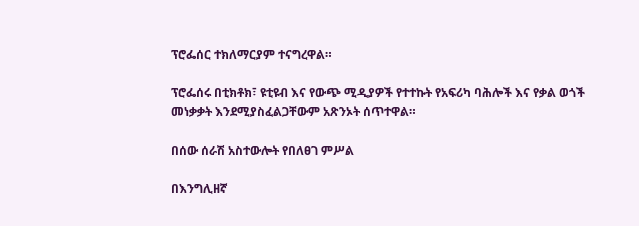ፕሮፌሰር ተክለማርያም ተናግረዋል።

ፕሮፌሰሩ በቲክቶክ፣ ዩቲዩብ እና የውጭ ሚዲያዎች የተተኩት የአፍሪካ ባሕሎች እና የቃል ወጎች መነቃቃት እንደሚያስፈልጋቸውም አጽንኦት ሰጥተዋል።

በሰው ሰራሽ አስተውሎት የበለፀገ ምሥል

በእንግሊዘኛ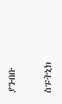ያንብቡ

ስፑትኒክ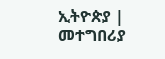ኢትዮጵያ | መተግበሪያ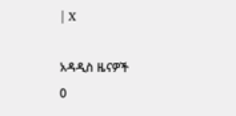| X

አዳዲስ ዜናዎች
0